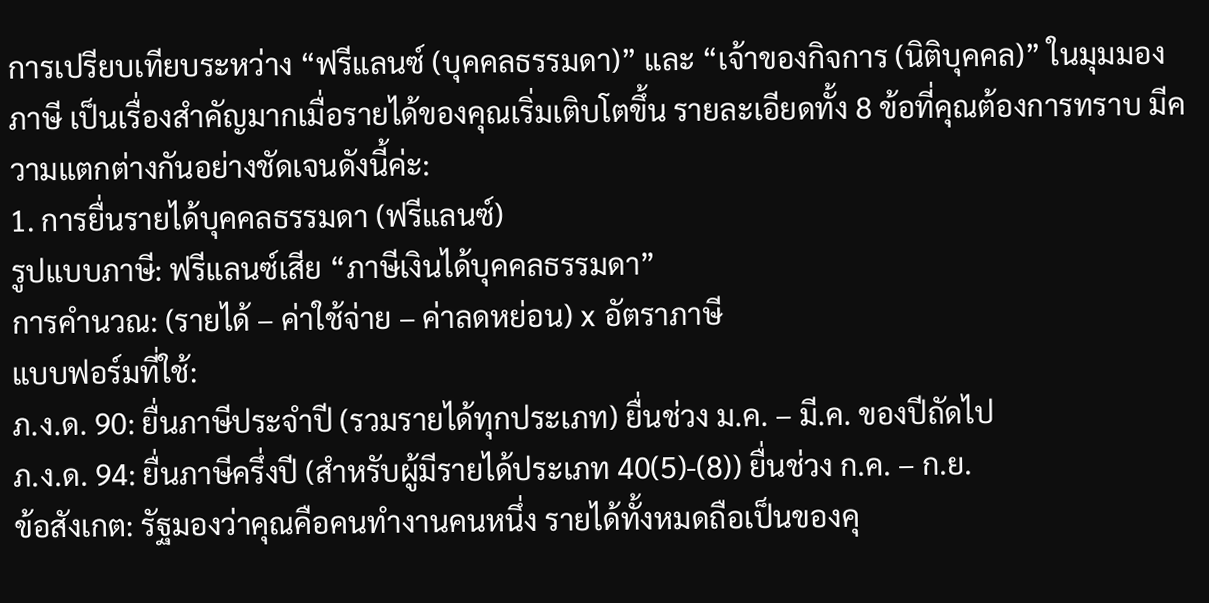การเปรียบเทียบระหว่าง “ฟรีแลนซ์ (บุคคลธรรมดา)” และ “เจ้าของกิจการ (นิติบุคคล)” ในมุมมองภาษี เป็นเรื่องสำคัญมากเมื่อรายได้ของคุณเริ่มเติบโตขึ้น รายละเอียดทั้ง 8 ข้อที่คุณต้องการทราบ มีความแตกต่างกันอย่างชัดเจนดังนี้ค่ะ:
1. การยื่นรายได้บุคคลธรรมดา (ฟรีแลนซ์)
รูปแบบภาษี: ฟรีแลนซ์เสีย “ภาษีเงินได้บุคคลธรรมดา”
การคำนวณ: (รายได้ – ค่าใช้จ่าย – ค่าลดหย่อน) x อัตราภาษี
แบบฟอร์มที่ใช้:
ภ.ง.ด. 90: ยื่นภาษีประจำปี (รวมรายได้ทุกประเภท) ยื่นช่วง ม.ค. – มี.ค. ของปีถัดไป
ภ.ง.ด. 94: ยื่นภาษีครึ่งปี (สำหรับผู้มีรายได้ประเภท 40(5)-(8)) ยื่นช่วง ก.ค. – ก.ย.
ข้อสังเกต: รัฐมองว่าคุณคือคนทำงานคนหนึ่ง รายได้ทั้งหมดถือเป็นของคุ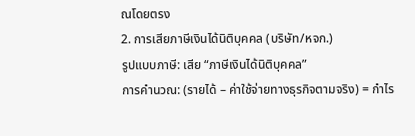ณโดยตรง
2. การเสียภาษีเงินได้นิติบุคคล (บริษัท/หจก.)
รูปแบบภาษี: เสีย “ภาษีเงินได้นิติบุคคล”
การคำนวณ: (รายได้ – ค่าใช้จ่ายทางธุรกิจตามจริง) = กำไร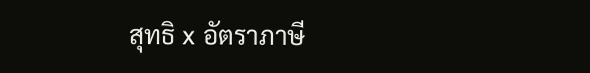สุทธิ x อัตราภาษี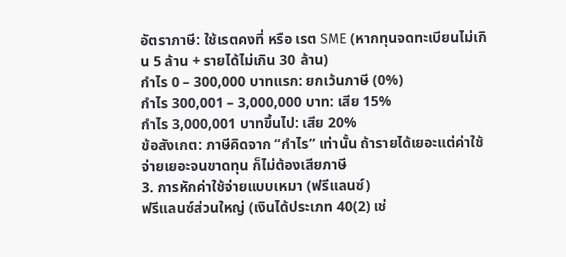อัตราภาษี: ใช้เรตคงที่ หรือ เรต SME (หากทุนจดทะเบียนไม่เกิน 5 ล้าน + รายได้ไม่เกิน 30 ล้าน)
กำไร 0 – 300,000 บาทแรก: ยกเว้นภาษี (0%)
กำไร 300,001 – 3,000,000 บาท: เสีย 15%
กำไร 3,000,001 บาทขึ้นไป: เสีย 20%
ข้อสังเกต: ภาษีคิดจาก “กำไร” เท่านั้น ถ้ารายได้เยอะแต่ค่าใช้จ่ายเยอะจนขาดทุน ก็ไม่ต้องเสียภาษี
3. การหักค่าใช้จ่ายแบบเหมา (ฟรีแลนซ์)
ฟรีแลนซ์ส่วนใหญ่ (เงินได้ประเภท 40(2) เช่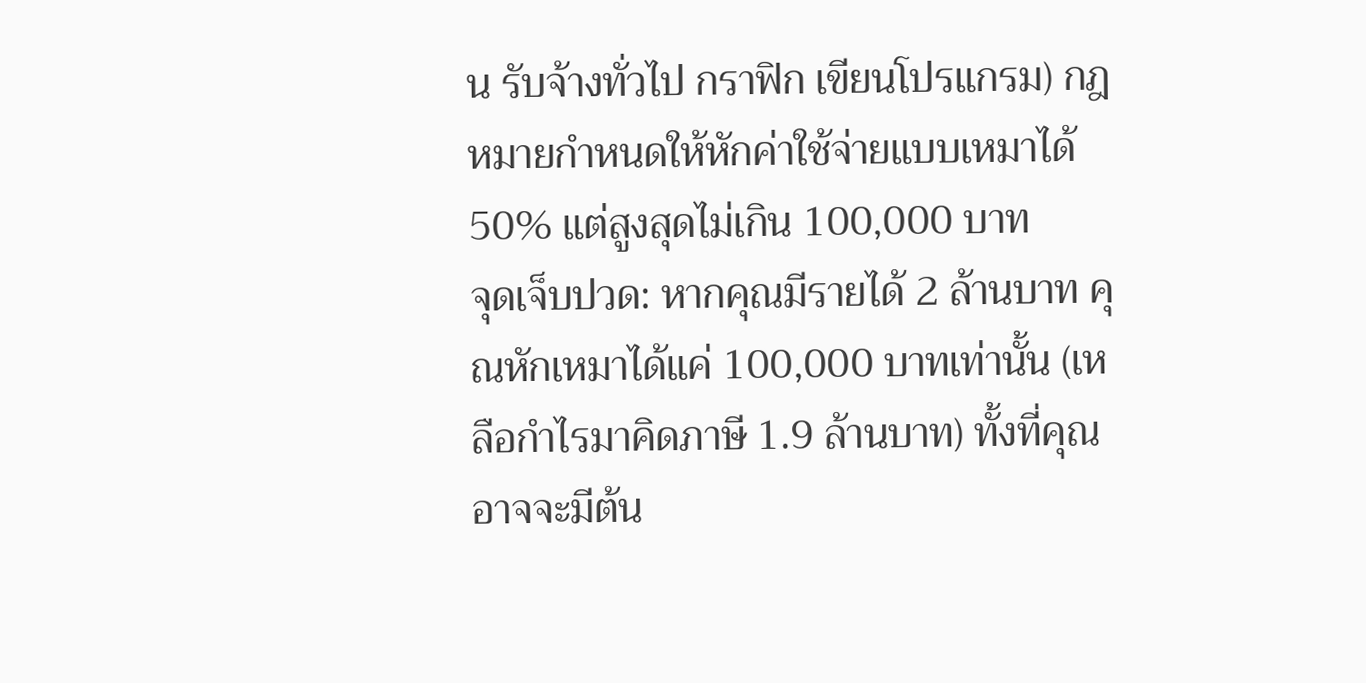น รับจ้างทั่วไป กราฟิก เขียนโปรแกรม) กฎหมายกำหนดให้หักค่าใช้จ่ายแบบเหมาได้ 50% แต่สูงสุดไม่เกิน 100,000 บาท
จุดเจ็บปวด: หากคุณมีรายได้ 2 ล้านบาท คุณหักเหมาได้แค่ 100,000 บาทเท่านั้น (เหลือกำไรมาคิดภาษี 1.9 ล้านบาท) ทั้งที่คุณอาจจะมีต้น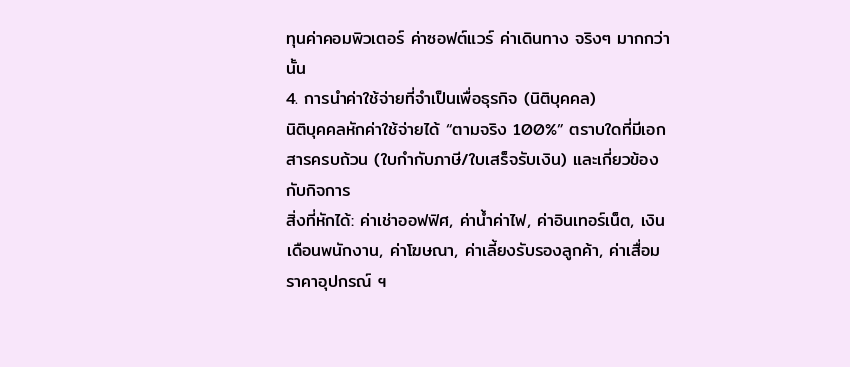ทุนค่าคอมพิวเตอร์ ค่าซอฟต์แวร์ ค่าเดินทาง จริงๆ มากกว่านั้น
4. การนำค่าใช้จ่ายที่จำเป็นเพื่อธุรกิจ (นิติบุคคล)
นิติบุคคลหักค่าใช้จ่ายได้ “ตามจริง 100%” ตราบใดที่มีเอกสารครบถ้วน (ใบกำกับภาษี/ใบเสร็จรับเงิน) และเกี่ยวข้องกับกิจการ
สิ่งที่หักได้: ค่าเช่าออฟฟิศ, ค่าน้ำค่าไฟ, ค่าอินเทอร์เน็ต, เงินเดือนพนักงาน, ค่าโฆษณา, ค่าเลี้ยงรับรองลูกค้า, ค่าเสื่อมราคาอุปกรณ์ ฯ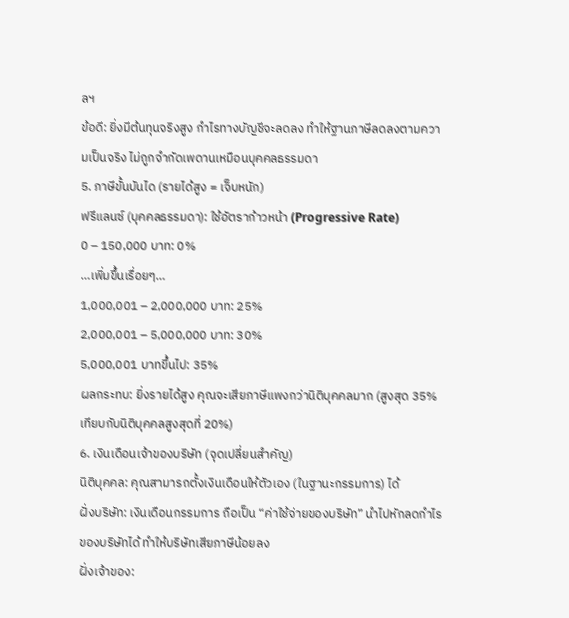ลฯ
ข้อดี: ยิ่งมีต้นทุนจริงสูง กำไรทางบัญชีจะลดลง ทำให้ฐานภาษีลดลงตามความเป็นจริง ไม่ถูกจำกัดเพดานเหมือนบุคคลธรรมดา
5. ภาษีขั้นบันได (รายได้สูง = เจ็บหนัก)
ฟรีแลนซ์ (บุคคลธรรมดา): ใช้อัตราก้าวหน้า (Progressive Rate)
0 – 150,000 บาท: 0%
…เพิ่มขึ้นเรื่อยๆ…
1,000,001 – 2,000,000 บาท: 25%
2,000,001 – 5,000,000 บาท: 30%
5,000,001 บาทขึ้นไป: 35%
ผลกระทบ: ยิ่งรายได้สูง คุณจะเสียภาษีแพงกว่านิติบุคคลมาก (สูงสุด 35% เทียบกับนิติบุคคลสูงสุดที่ 20%)
6. เงินเดือนเจ้าของบริษัท (จุดเปลี่ยนสำคัญ)
นิติบุคคล: คุณสามารถตั้งเงินเดือนให้ตัวเอง (ในฐานะกรรมการ) ได้
ฝั่งบริษัท: เงินเดือนกรรมการ ถือเป็น “ค่าใช้จ่ายของบริษัท” นำไปหักลดกำไรของบริษัทได้ ทำให้บริษัทเสียภาษีน้อยลง
ฝั่งเจ้าของ: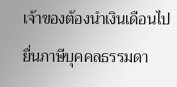เจ้าของต้องนำเงินเดือนไปยื่นภาษีบุคคลธรรมดา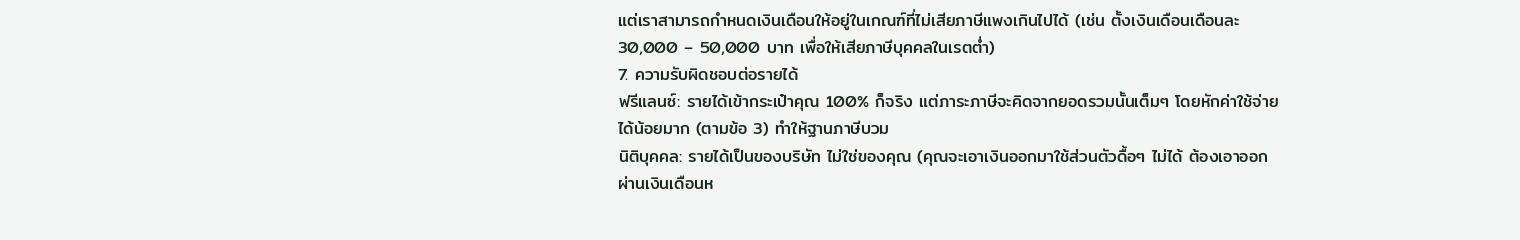แต่เราสามารถกำหนดเงินเดือนให้อยู่ในเกณฑ์ที่ไม่เสียภาษีแพงเกินไปได้ (เช่น ตั้งเงินเดือนเดือนละ 30,000 – 50,000 บาท เพื่อให้เสียภาษีบุคคลในเรตต่ำ)
7. ความรับผิดชอบต่อรายได้
ฟรีแลนซ์: รายได้เข้ากระเป๋าคุณ 100% ก็จริง แต่ภาระภาษีจะคิดจากยอดรวมนั้นเต็มๆ โดยหักค่าใช้จ่ายได้น้อยมาก (ตามข้อ 3) ทำให้ฐานภาษีบวม
นิติบุคคล: รายได้เป็นของบริษัท ไม่ใช่ของคุณ (คุณจะเอาเงินออกมาใช้ส่วนตัวดื้อๆ ไม่ได้ ต้องเอาออกผ่านเงินเดือนห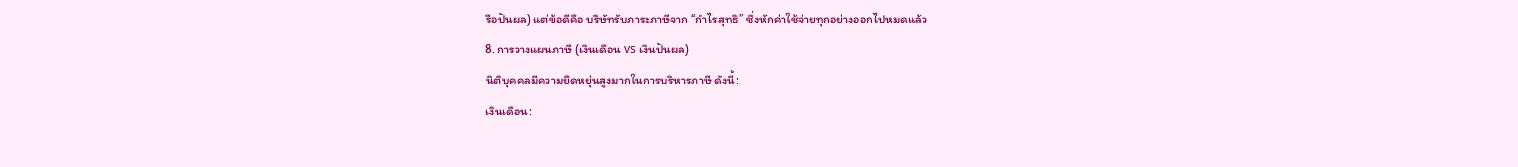รือปันผล) แต่ข้อดีคือ บริษัทรับภาระภาษีจาก “กำไรสุทธิ” ซึ่งหักค่าใช้จ่ายทุกอย่างออกไปหมดแล้ว
8. การวางแผนภาษี (เงินเดือน vs เงินปันผล)
นิติบุคคลมีความยืดหยุ่นสูงมากในการบริหารภาษี ดังนี้:
เงินเดือน: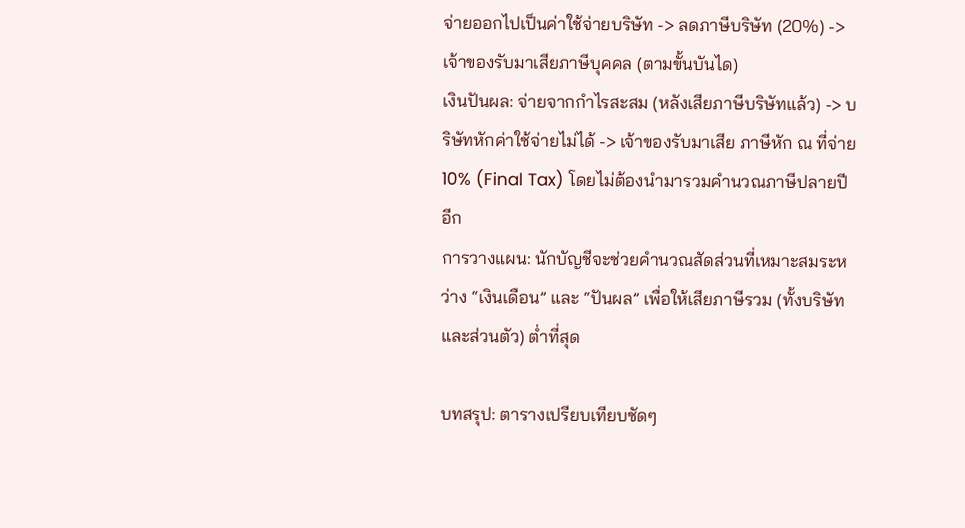จ่ายออกไปเป็นค่าใช้จ่ายบริษัท -> ลดภาษีบริษัท (20%) -> เจ้าของรับมาเสียภาษีบุคคล (ตามขั้นบันได)
เงินปันผล: จ่ายจากกำไรสะสม (หลังเสียภาษีบริษัทแล้ว) -> บริษัทหักค่าใช้จ่ายไม่ได้ -> เจ้าของรับมาเสีย ภาษีหัก ณ ที่จ่าย 10% (Final Tax) โดยไม่ต้องนำมารวมคำนวณภาษีปลายปีอีก
การวางแผน: นักบัญชีจะช่วยคำนวณสัดส่วนที่เหมาะสมระหว่าง “เงินเดือน” และ “ปันผล” เพื่อให้เสียภาษีรวม (ทั้งบริษัทและส่วนตัว) ต่ำที่สุด

บทสรุป: ตารางเปรียบเทียบชัดๆ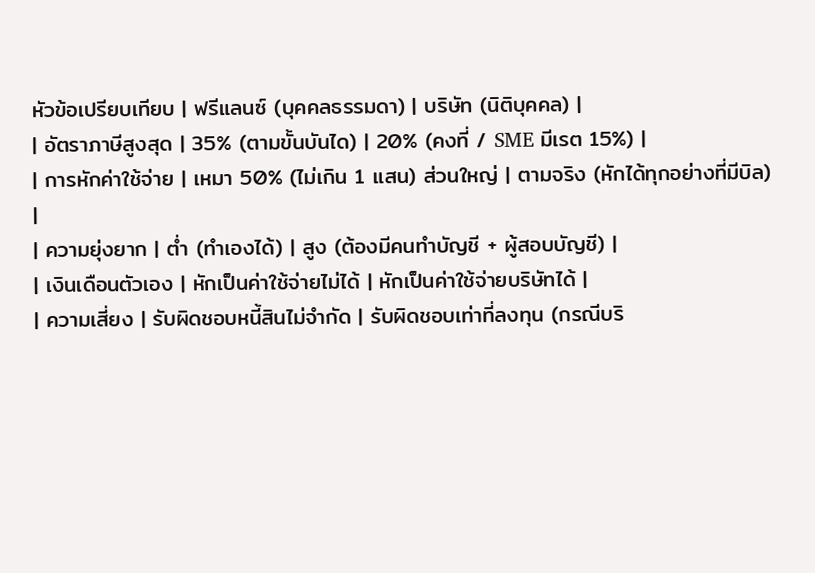หัวข้อเปรียบเทียบ | ฟรีแลนซ์ (บุคคลธรรมดา) | บริษัท (นิติบุคคล) |
| อัตราภาษีสูงสุด | 35% (ตามขั้นบันได) | 20% (คงที่ / SME มีเรต 15%) |
| การหักค่าใช้จ่าย | เหมา 50% (ไม่เกิน 1 แสน) ส่วนใหญ่ | ตามจริง (หักได้ทุกอย่างที่มีบิล) |
| ความยุ่งยาก | ต่ำ (ทำเองได้) | สูง (ต้องมีคนทำบัญชี + ผู้สอบบัญชี) |
| เงินเดือนตัวเอง | หักเป็นค่าใช้จ่ายไม่ได้ | หักเป็นค่าใช้จ่ายบริษัทได้ |
| ความเสี่ยง | รับผิดชอบหนี้สินไม่จำกัด | รับผิดชอบเท่าที่ลงทุน (กรณีบริ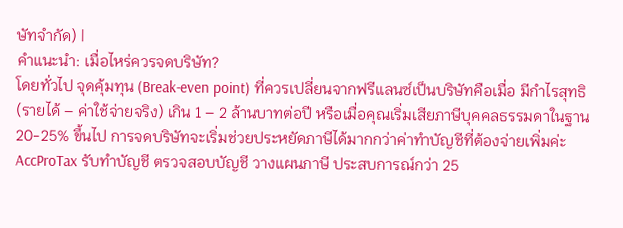ษัทจำกัด) |
คำแนะนำ: เมื่อไหร่ควรจดบริษัท?
โดยทั่วไป จุดคุ้มทุน (Break-even point) ที่ควรเปลี่ยนจากฟรีแลนซ์เป็นบริษัทคือเมื่อ มีกำไรสุทธิ (รายได้ – ค่าใช้จ่ายจริง) เกิน 1 – 2 ล้านบาทต่อปี หรือเมื่อคุณเริ่มเสียภาษีบุคคลธรรมดาในฐาน 20-25% ขึ้นไป การจดบริษัทจะเริ่มช่วยประหยัดภาษีได้มากกว่าค่าทำบัญชีที่ต้องจ่ายเพิ่มค่ะ
AccProTax รับทำบัญชี ตรวจสอบบัญชี วางแผนภาษี ประสบการณ์กว่า 25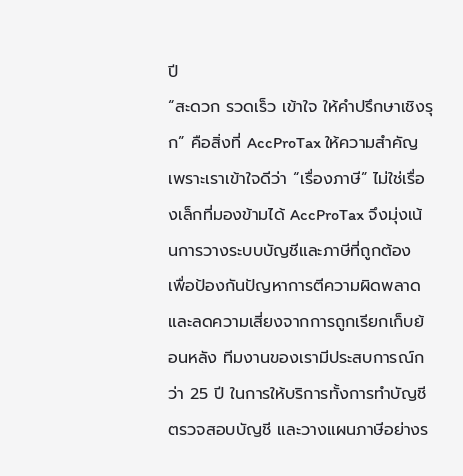ปี
“สะดวก รวดเร็ว เข้าใจ ให้คำปรึกษาเชิงรุก” คือสิ่งที่ AccProTax ให้ความสำคัญ
เพราะเราเข้าใจดีว่า “เรื่องภาษี” ไม่ใช่เรื่องเล็กที่มองข้ามได้ AccProTax จึงมุ่งเน้นการวางระบบบัญชีและภาษีที่ถูกต้อง เพื่อป้องกันปัญหาการตีความผิดพลาดและลดความเสี่ยงจากการถูกเรียกเก็บย้อนหลัง ทีมงานของเรามีประสบการณ์กว่า 25 ปี ในการให้บริการทั้งการทำบัญชี ตรวจสอบบัญชี และวางแผนภาษีอย่างร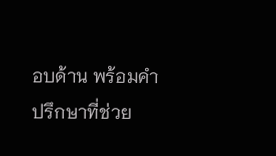อบด้าน พร้อมคำปรึกษาที่ช่วย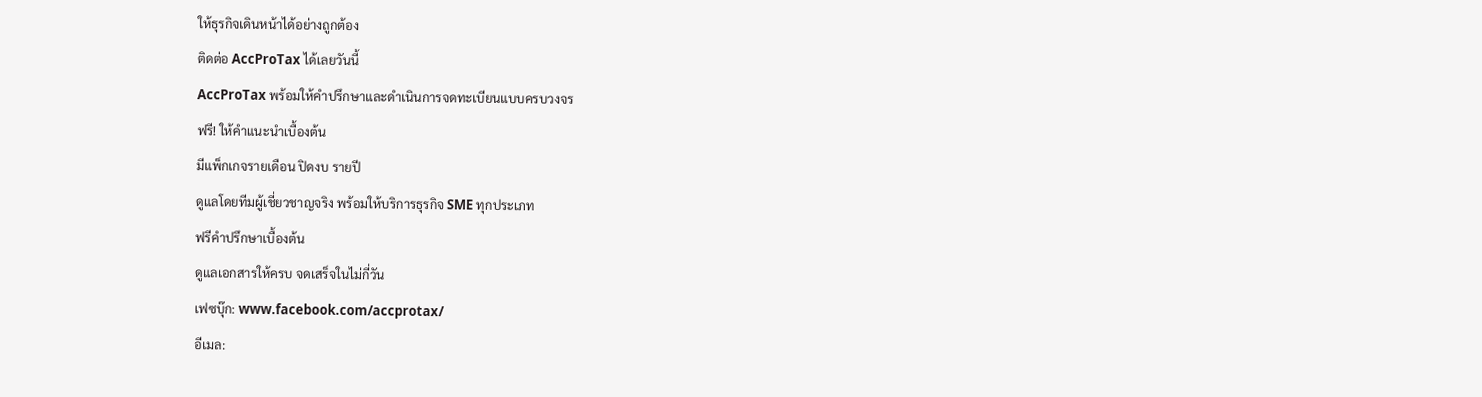ให้ธุรกิจเดินหน้าได้อย่างถูกต้อง
ติดต่อ AccProTax ได้เลยวันนี้
AccProTax พร้อมให้คำปรึกษาและดำเนินการจดทะเบียนแบบครบวงจร
ฟรี! ให้คำแนะนำเบื้องต้น
มีแพ็กเกจรายเดือน ปิดงบ รายปี
ดูแลโดยทีมผู้เชี่ยวชาญจริง พร้อมให้บริการธุรกิจ SME ทุกประเภท
ฟรีคำปรึกษาเบื้องต้น
ดูแลเอกสารให้ครบ จดเสร็จในไม่กี่วัน
เฟซบุ๊ก: www.facebook.com/accprotax/
อีเมล: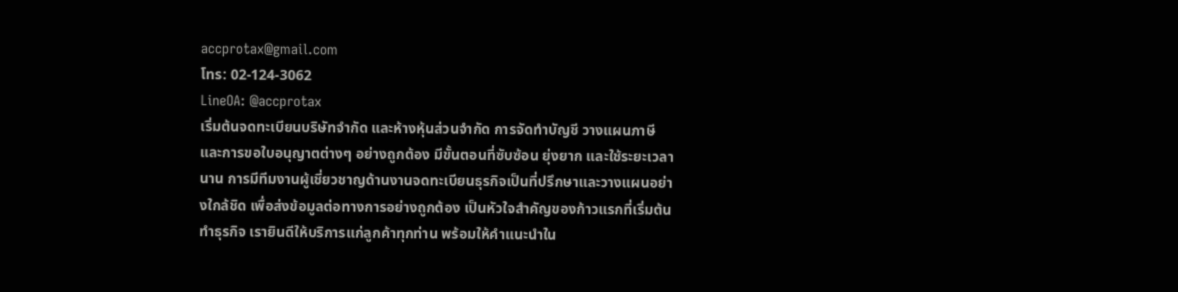accprotax@gmail.com
โทร: 02-124-3062
LineOA: @accprotax
เริ่มต้นจดทะเบียนบริษัทจำกัด และห้างหุ้นส่วนจำกัด การจัดทำบัญชี วางแผนภาษี และการขอใบอนุญาตต่างๆ อย่างถูกต้อง มีขั้นตอนที่ซับซ้อน ยุ่งยาก และใช้ระยะเวลานาน การมีทีมงานผู้เชี่ยวชาญด้านงานจดทะเบียนธุรกิจเป็นที่ปรึกษาและวางแผนอย่างใกล้ชิด เพื่อส่งข้อมูลต่อทางการอย่างถูกต้อง เป็นหัวใจสำคัญของก้าวแรกที่เริ่มต้นทำธุรกิจ เรายินดีให้บริการแก่ลูกค้าทุกท่าน พร้อมให้คำแนะนำใน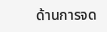ด้านการจด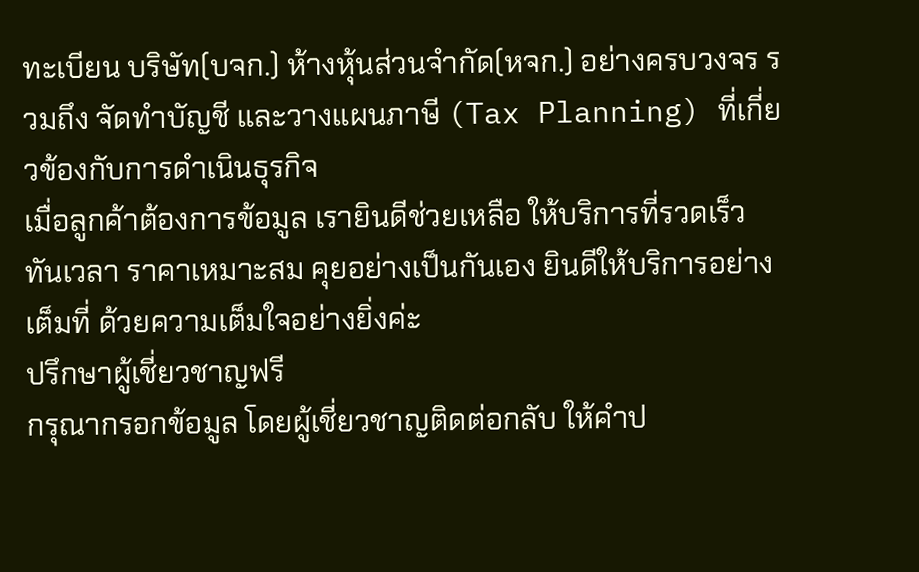ทะเบียน บริษัท(บจก.) ห้างหุ้นส่วนจำกัด(หจก.) อย่างครบวงจร รวมถึง จัดทำบัญชี และวางแผนภาษี (Tax Planning) ที่เกี่ยวข้องกับการดำเนินธุรกิจ
เมื่อลูกค้าต้องการข้อมูล เรายินดีช่วยเหลือ ให้บริการที่รวดเร็ว ทันเวลา ราคาเหมาะสม คุยอย่างเป็นกันเอง ยินดีให้บริการอย่างเต็มที่ ด้วยความเต็มใจอย่างยิ่งค่ะ
ปรึกษาผู้เชี่ยวชาญฟรี
กรุณากรอกข้อมูล โดยผู้เชี่ยวชาญติดต่อกลับ ให้คำป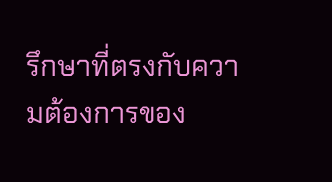รึกษาที่ตรงกับความต้องการของ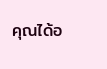คุณได้อ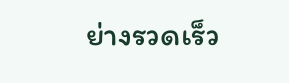ย่างรวดเร็ว